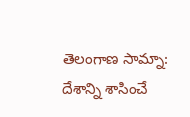తెలంగాణ సామ్నా: దేశాన్ని శాసించే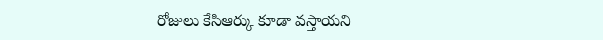రోజులు కేసిఆర్కు కూడా వస్తాయని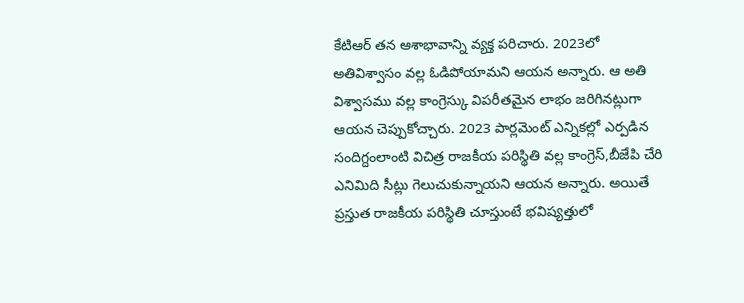కేటిఆర్ తన ఆశాభావాన్ని వ్యక్త పరిచారు. 2023లో అతివిశ్వాసం వల్ల ఓడిపోయామని ఆయన అన్నారు. ఆ అతి విశ్వాసము వల్ల కాంగ్రెస్కు విపరీతమైన లాభం జరిగినట్లుగా ఆయన చెప్పుకోచ్చారు. 2023 పార్లమెంట్ ఎన్నికల్లో ఎర్పడిన సందిగ్దంలాంటి విచిత్ర రాజకీయ పరిస్థితి వల్ల కాంగ్రెస్,బీజేపి చేరి ఎనిమిది సీట్లు గెలుచుకున్నాయని ఆయన అన్నారు. అయితే ప్రస్తుత రాజకీయ పరిస్థితి చూస్తుంటే భవిష్యత్తులో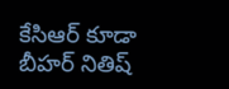కేసిఆర్ కూడా బీహర్ నితిష్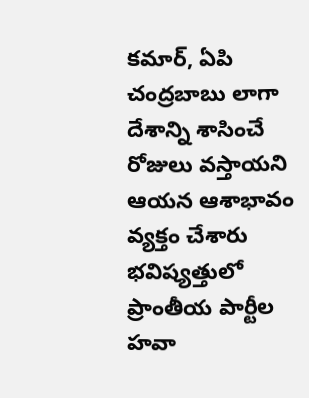కమార్, ఏపి చంద్రబాబు లాగా దేశాన్ని శాసించే రోజులు వస్తాయని ఆయన ఆశాభావం వ్యక్తం చేశారు భవిష్యత్తులో ప్రాంతీయ పార్టీల హవా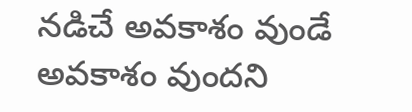నడిచే అవకాశం వుండే అవకాశం వుందని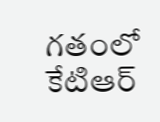గతంలో కేటిఆర్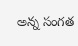అన్న సంగత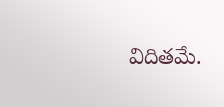విదితమే.